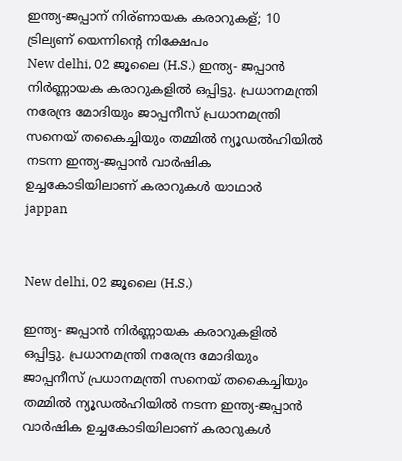ഇന്ത്യ-ജപ്പാന് നിര്ണായക കരാറുകള്; 10 ട്രില്യണ് യെന്നിന്റെ നിക്ഷേപം
New delhi, 02 ജൂലൈ (H.S.) ഇന്ത്യ- ജപ്പാന്‍ നിര്‍ണ്ണായക കരാറുകളില്‍ ഒപ്പിട്ടു. പ്രധാനമന്ത്രി നരേന്ദ്ര മോദിയും ജാപ്പനീസ് പ്രധാനമന്ത്രി സനെയ് തകൈച്ചിയും തമ്മില്‍ ന്യൂഡല്‍ഹിയില്‍ നടന്ന ഇന്ത്യ-ജപ്പാന്‍ വാര്‍ഷിക ഉച്ചകോടിയിലാണ് കരാറുകള്‍ യാഥാര്‍
jappan


New delhi, 02 ജൂലൈ (H.S.)

ഇന്ത്യ- ജപ്പാന്‍ നിര്‍ണ്ണായക കരാറുകളില്‍ ഒപ്പിട്ടു. പ്രധാനമന്ത്രി നരേന്ദ്ര മോദിയും ജാപ്പനീസ് പ്രധാനമന്ത്രി സനെയ് തകൈച്ചിയും തമ്മില്‍ ന്യൂഡല്‍ഹിയില്‍ നടന്ന ഇന്ത്യ-ജപ്പാന്‍ വാര്‍ഷിക ഉച്ചകോടിയിലാണ് കരാറുകള്‍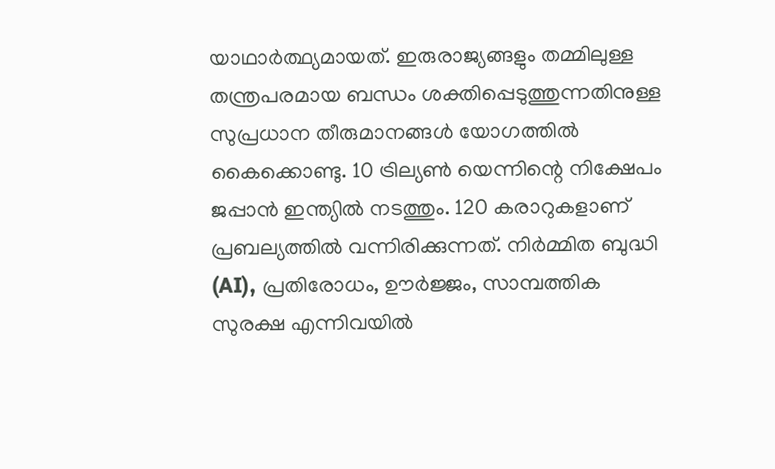യാഥാര്‍ത്ഥ്യമായത്. ഇരുരാജ്യങ്ങളും തമ്മിലുള്ള തന്ത്രപരമായ ബന്ധം ശക്തിപ്പെടുത്തുന്നതിനുള്ള സുപ്രധാന തീരുമാനങ്ങള്‍ യോഗത്തില്‍ കൈക്കൊണ്ടു. 10 ട്രില്യണ്‍ യെന്നിന്റെ നിക്ഷേപം ജപ്പാന്‍ ഇന്ത്യില്‍ നടത്തും. 120 കരാറുകളാണ് പ്രബല്യത്തില്‍ വന്നിരിക്കുന്നത്. നിര്‍മ്മിത ബുദ്ധി (AI), പ്രതിരോധം, ഊര്‍ജ്ജം, സാമ്പത്തിക സുരക്ഷ എന്നിവയില്‍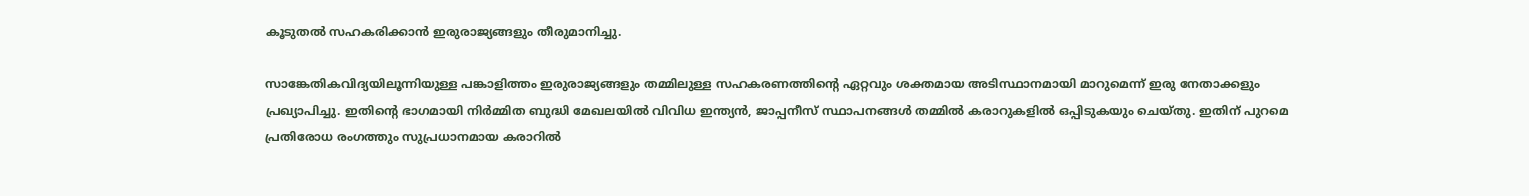കൂടുതല്‍ സഹകരിക്കാന്‍ ഇരുരാജ്യങ്ങളും തീരുമാനിച്ചു.

സാങ്കേതികവിദ്യയിലൂന്നിയുള്ള പങ്കാളിത്തം ഇരുരാജ്യങ്ങളും തമ്മിലുള്ള സഹകരണത്തിന്റെ ഏറ്റവും ശക്തമായ അടിസ്ഥാനമായി മാറുമെന്ന് ഇരു നേതാക്കളും പ്രഖ്യാപിച്ചു. ഇതിന്റെ ഭാഗമായി നിര്‍മ്മിത ബുദ്ധി മേഖലയില്‍ വിവിധ ഇന്ത്യന്‍, ജാപ്പനീസ് സ്ഥാപനങ്ങള്‍ തമ്മില്‍ കരാറുകളില്‍ ഒപ്പിടുകയും ചെയ്തു. ഇതിന് പുറമെ പ്രതിരോധ രംഗത്തും സുപ്രധാനമായ കരാറില്‍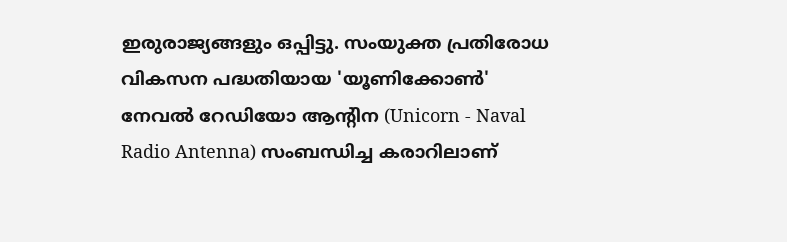ഇരുരാജ്യങ്ങളും ഒപ്പിട്ടു. സംയുക്ത പ്രതിരോധ വികസന പദ്ധതിയായ 'യൂണിക്കോണ്‍' നേവല്‍ റേഡിയോ ആന്റിന (Unicorn - Naval Radio Antenna) സംബന്ധിച്ച കരാറിലാണ്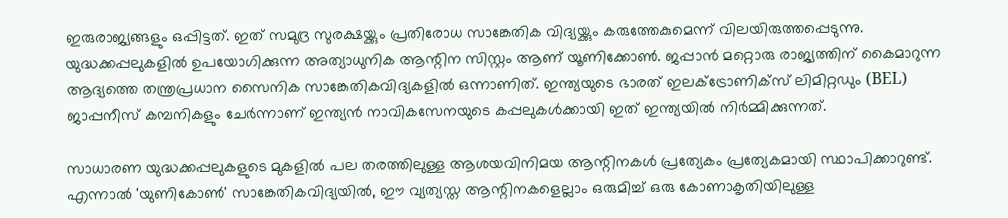ഇരുരാജ്യങ്ങളും ഒപ്പിട്ടത്. ഇത് സമുദ്ര സുരക്ഷയ്ക്കും പ്രതിരോധ സാങ്കേതിക വിദ്യയ്ക്കും കരുത്തേകുമെന്ന് വിലയിരുത്തപ്പെടുന്നു. യുദ്ധക്കപ്പലുകളില്‍ ഉപയോഗിക്കുന്ന അത്യാധുനിക ആന്റിന സിസ്റ്റം ആണ് യൂണിക്കോണ്‍. ജപ്പാന്‍ മറ്റൊരു രാജ്യത്തിന് കൈമാറുന്ന ആദ്യത്തെ തന്ത്രപ്രധാന സൈനിക സാങ്കേതികവിദ്യകളില്‍ ഒന്നാണിത്. ഇന്ത്യയുടെ ഭാരത് ഇലക്ട്രോണിക്‌സ് ലിമിറ്റഡും (BEL) ജാപ്പനീസ് കമ്പനികളും ചേര്‍ന്നാണ് ഇന്ത്യന്‍ നാവികസേനയുടെ കപ്പലുകള്‍ക്കായി ഇത് ഇന്ത്യയില്‍ നിര്‍മ്മിക്കുന്നത്.

സാധാരണ യുദ്ധക്കപ്പലുകളുടെ മുകളില്‍ പല തരത്തിലുള്ള ആശയവിനിമയ ആന്റിനകള്‍ പ്രത്യേകം പ്രത്യേകമായി സ്ഥാപിക്കാറുണ്ട്. എന്നാല്‍ 'യുണികോണ്‍' സാങ്കേതികവിദ്യയില്‍, ഈ വ്യത്യസ്ത ആന്റിനകളെല്ലാം ഒരുമിച്ച് ഒരു കോണാകൃതിയിലുള്ള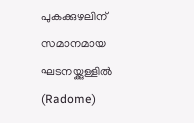പുകക്കുഴലിന് സമാനമായ ഘടനയ്ക്കുള്ളില്‍ (Radome)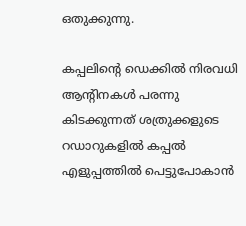ഒതുക്കുന്നു.

കപ്പലിന്റെ ഡെക്കില്‍ നിരവധി ആന്റിനകള്‍ പരന്നു കിടക്കുന്നത് ശത്രുക്കളുടെ റഡാറുകളില്‍ കപ്പല്‍ എളുപ്പത്തില്‍ പെട്ടുപോകാന്‍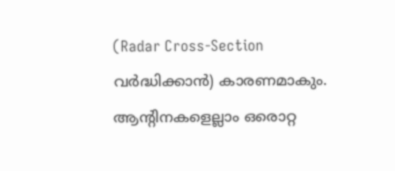(Radar Cross-Section വര്‍ദ്ധിക്കാന്‍) കാരണമാകും. ആന്റിനകളെല്ലാം ഒരൊറ്റ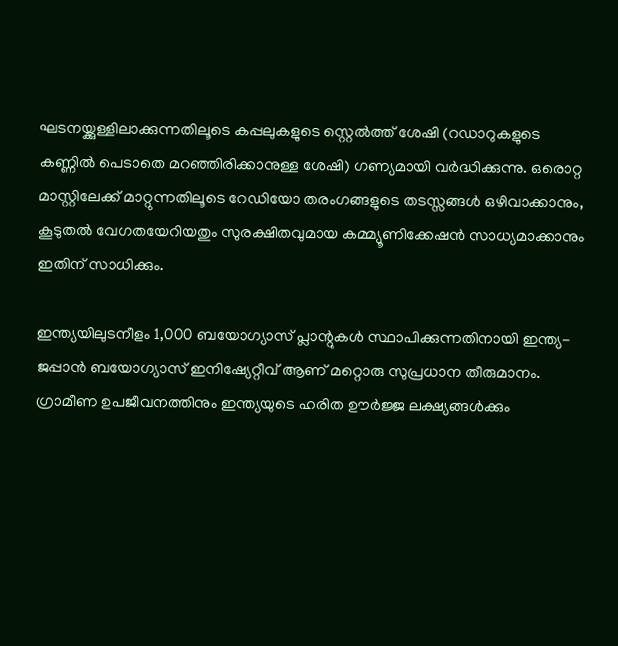ഘടനയ്ക്കുള്ളിലാക്കുന്നതിലൂടെ കപ്പലുകളുടെ സ്റ്റെല്‍ത്ത് ശേഷി (റഡാറുകളുടെ കണ്ണില്‍ പെടാതെ മറഞ്ഞിരിക്കാനുള്ള ശേഷി) ഗണ്യമായി വര്‍ദ്ധിക്കുന്നു. ഒരൊറ്റ മാസ്റ്റിലേക്ക് മാറ്റുന്നതിലൂടെ റേഡിയോ തരംഗങ്ങളുടെ തടസ്സങ്ങള്‍ ഒഴിവാക്കാനും, കൂടുതല്‍ വേഗതയേറിയതും സുരക്ഷിതവുമായ കമ്മ്യൂണിക്കേഷന്‍ സാധ്യമാക്കാനും ഇതിന് സാധിക്കും.

ഇന്ത്യയിലുടനീളം 1,000 ബയോഗ്യാസ് പ്ലാന്റുകള്‍ സ്ഥാപിക്കുന്നതിനായി ഇന്ത്യ-ജപ്പാന്‍ ബയോഗ്യാസ് ഇനിഷ്യേറ്റീവ് ആണ് മറ്റൊരു സുപ്രധാന തീരുമാനം. ഗ്രാമീണ ഉപജീവനത്തിനും ഇന്ത്യയുടെ ഹരിത ഊര്‍ജ്ജ ലക്ഷ്യങ്ങള്‍ക്കും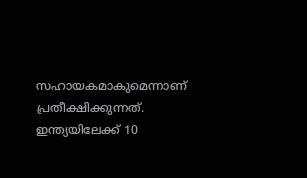സഹായകമാകുമെന്നാണ് പ്രതീക്ഷിക്കുന്നത്. ഇന്ത്യയിലേക്ക് 10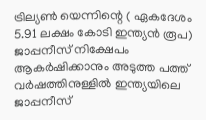ട്രില്യണ്‍ യെന്നിന്റെ ( ഏകദേശം 5.91 ലക്ഷം കോടി ഇന്ത്യന്‍ രൂപ) ജാപ്പനീസ് നിക്ഷേപം ആകര്‍ഷിക്കാനും അടുത്ത പത്ത് വര്‍ഷത്തിനുള്ളില്‍ ഇന്ത്യയിലെ ജാപ്പനീസ്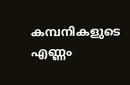കമ്പനികളുടെ എണ്ണം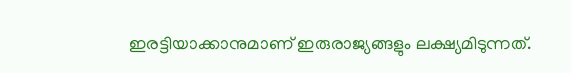ഇരട്ടിയാക്കാനുമാണ് ഇരുരാജ്യങ്ങളും ലക്ഷ്യമിടുന്നത്.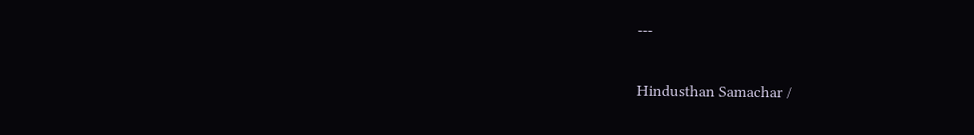---

Hindusthan Samachar /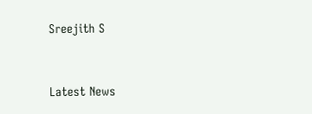Sreejith S


Latest News